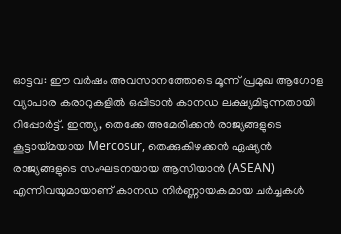ഓട്ടവ: ഈ വർഷം അവസാനത്തോടെ മൂന്ന് പ്രമുഖ ആഗോള വ്യാപാര കരാറുകളിൽ ഒപ്പിടാൻ കാനഡ ലക്ഷ്യമിടുന്നതായി റിപ്പോർട്ട്. ഇന്ത്യ, തെക്കേ അമേരിക്കൻ രാജ്യങ്ങളുടെ കൂട്ടായ്മയായ Mercosur, തെക്കുകിഴക്കൻ ഏഷ്യൻ രാജ്യങ്ങളുടെ സംഘടനയായ ആസിയാൻ (ASEAN) എന്നിവയുമായാണ് കാനഡ നിർണ്ണായകമായ ചർച്ചകൾ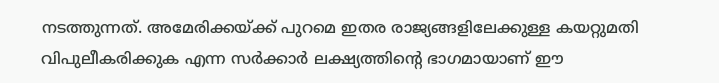നടത്തുന്നത്. അമേരിക്കയ്ക്ക് പുറമെ ഇതര രാജ്യങ്ങളിലേക്കുള്ള കയറ്റുമതി വിപുലീകരിക്കുക എന്ന സർക്കാർ ലക്ഷ്യത്തിന്റെ ഭാഗമായാണ് ഈ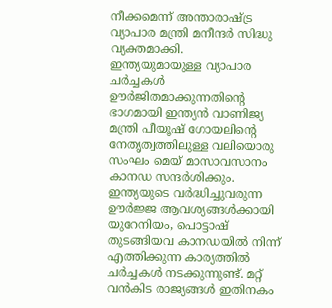നീക്കമെന്ന് അന്താരാഷ്ട്ര വ്യാപാര മന്ത്രി മനീന്ദർ സിദ്ധു വ്യക്തമാക്കി.
ഇന്ത്യയുമായുള്ള വ്യാപാര ചർച്ചകൾ ഊർജിതമാക്കുന്നതിന്റെ ഭാഗമായി ഇന്ത്യൻ വാണിജ്യ മന്ത്രി പീയൂഷ് ഗോയലിന്റെ നേതൃത്വത്തിലുള്ള വലിയൊരു സംഘം മെയ് മാസാവസാനം കാനഡ സന്ദർശിക്കും. ഇന്ത്യയുടെ വർദ്ധിച്ചുവരുന്ന ഊർജ്ജ ആവശ്യങ്ങൾക്കായി യുറേനിയം, പൊട്ടാഷ് തുടങ്ങിയവ കാനഡയിൽ നിന്ന് എത്തിക്കുന്ന കാര്യത്തിൽ ചർച്ചകൾ നടക്കുന്നുണ്ട്. മറ്റ് വൻകിട രാജ്യങ്ങൾ ഇതിനകം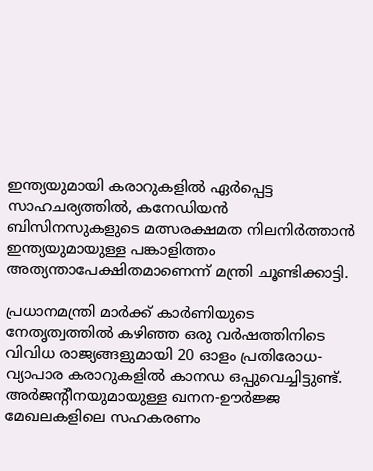ഇന്ത്യയുമായി കരാറുകളിൽ ഏർപ്പെട്ട സാഹചര്യത്തിൽ, കനേഡിയൻ ബിസിനസുകളുടെ മത്സരക്ഷമത നിലനിർത്താൻ ഇന്ത്യയുമായുള്ള പങ്കാളിത്തം അത്യന്താപേക്ഷിതമാണെന്ന് മന്ത്രി ചൂണ്ടിക്കാട്ടി.

പ്രധാനമന്ത്രി മാർക്ക് കാർണിയുടെ നേതൃത്വത്തിൽ കഴിഞ്ഞ ഒരു വർഷത്തിനിടെ വിവിധ രാജ്യങ്ങളുമായി 20 ഓളം പ്രതിരോധ-വ്യാപാര കരാറുകളിൽ കാനഡ ഒപ്പുവെച്ചിട്ടുണ്ട്. അർജന്റീനയുമായുള്ള ഖനന-ഊർജ്ജ മേഖലകളിലെ സഹകരണം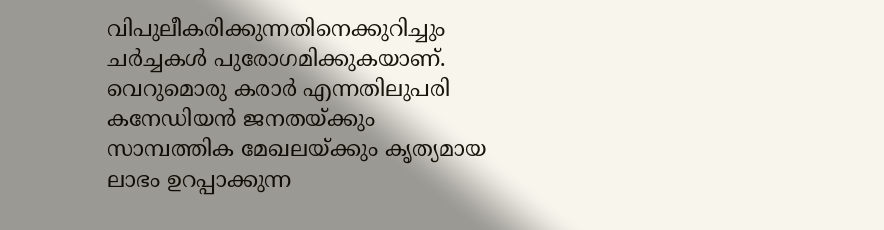വിപുലീകരിക്കുന്നതിനെക്കുറിച്ചും ചർച്ചകൾ പുരോഗമിക്കുകയാണ്. വെറുമൊരു കരാർ എന്നതിലുപരി കനേഡിയൻ ജനതയ്ക്കും സാമ്പത്തിക മേഖലയ്ക്കും കൃത്യമായ ലാഭം ഉറപ്പാക്കുന്ന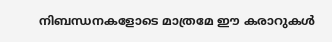നിബന്ധനകളോടെ മാത്രമേ ഈ കരാറുകൾ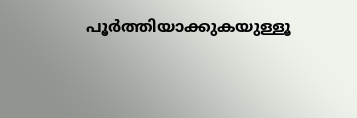പൂർത്തിയാക്കുകയുള്ളൂ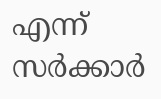എന്ന് സർക്കാർ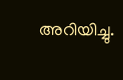അറിയിച്ചു.